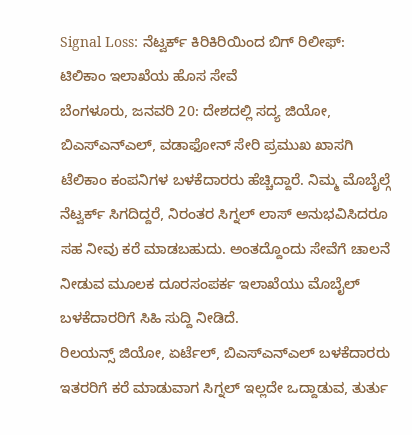Signal Loss: ನೆಟ್ವರ್ಕ್ ಕಿರಿಕಿರಿಯಿಂದ ಬಿಗ್ ರಿಲೀಫ್: ಟಿಲಿಕಾಂ ಇಲಾಖೆಯ ಹೊಸ ಸೇವೆ
ಬೆಂಗಳೂರು, ಜನವರಿ 20: ದೇಶದಲ್ಲಿ ಸದ್ಯ ಜಿಯೋ, ಬಿಎಸ್ಎನ್ಎಲ್, ವಡಾಫೋನ್ ಸೇರಿ ಪ್ರಮುಖ ಖಾಸಗಿ ಟೆಲಿಕಾಂ ಕಂಪನಿಗಳ ಬಳಕೆದಾರರು ಹೆಚ್ಚಿದ್ದಾರೆ. ನಿಮ್ಮ ಮೊಬೈಲ್ಗೆ ನೆಟ್ವರ್ಕ್ ಸಿಗದಿದ್ದರೆ, ನಿರಂತರ ಸಿಗ್ನಲ್ ಲಾಸ್ ಅನುಭವಿಸಿದರೂ ಸಹ ನೀವು ಕರೆ ಮಾಡಬಹುದು. ಅಂತದ್ದೊಂದು ಸೇವೆಗೆ ಚಾಲನೆ ನೀಡುವ ಮೂಲಕ ದೂರಸಂಪರ್ಕ ಇಲಾಖೆಯು ಮೊಬೈಲ್ ಬಳಕೆದಾರರಿಗೆ ಸಿಹಿ ಸುದ್ದಿ ನೀಡಿದೆ.
ರಿಲಯನ್ಸ್ ಜಿಯೋ, ಏರ್ಟೆಲ್, ಬಿಎಸ್ಎನ್ಎಲ್ ಬಳಕೆದಾರರು ಇತರರಿಗೆ ಕರೆ ಮಾಡುವಾಗ ಸಿಗ್ನಲ್ ಇಲ್ಲದೇ ಒದ್ದಾಡುವ, ತುರ್ತು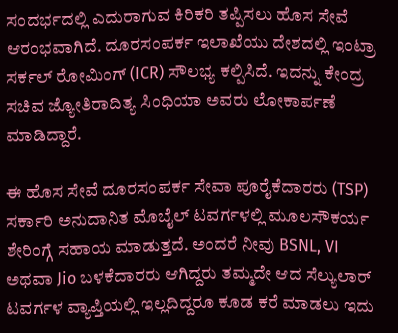ಸಂದರ್ಭದಲ್ಲಿ ಎದುರಾಗುವ ಕಿರಿಕರಿ ತಪ್ಪಿಸಲು ಹೊಸ ಸೇವೆ ಆರಂಭವಾಗಿದೆ. ದೂರಸಂಪರ್ಕ ಇಲಾಖೆಯು ದೇಶದಲ್ಲಿ ಇಂಟ್ರಾ ಸರ್ಕಲ್ ರೋಮಿಂಗ್ (ICR) ಸೌಲಭ್ಯ ಕಲ್ಪಿಸಿದೆ. ಇದನ್ನು ಕೇಂದ್ರ ಸಚಿವ ಜ್ಯೋತಿರಾದಿತ್ಯ ಸಿಂಧಿಯಾ ಅವರು ಲೋಕಾರ್ಪಣೆ ಮಾಡಿದ್ದಾರೆ.

ಈ ಹೊಸ ಸೇವೆ ದೂರಸಂಪರ್ಕ ಸೇವಾ ಪೂರೈಕೆದಾರರು (TSP) ಸರ್ಕಾರಿ ಅನುದಾನಿತ ಮೊಬೈಲ್ ಟವರ್ಗಳಲ್ಲಿ ಮೂಲಸೌಕರ್ಯ ಶೇರಿಂಗ್ಗೆ ಸಹಾಯ ಮಾಡುತ್ತದೆ. ಅಂದರೆ ನೀವು BSNL, VI ಅಥವಾ Jio ಬಳಕೆದಾರರು ಆಗಿದ್ದರು ತಮ್ಮದೇ ಆದ ಸೆಲ್ಯುಲಾರ್ ಟವರ್ಗಳ ವ್ಯಾಪ್ತಿಯಲ್ಲಿ ಇಲ್ಲದಿದ್ದರೂ ಕೂಡ ಕರೆ ಮಾಡಲು ಇದು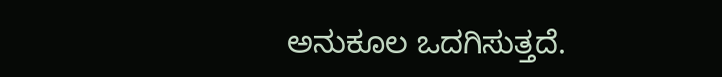ಅನುಕೂಲ ಒದಗಿಸುತ್ತದೆ.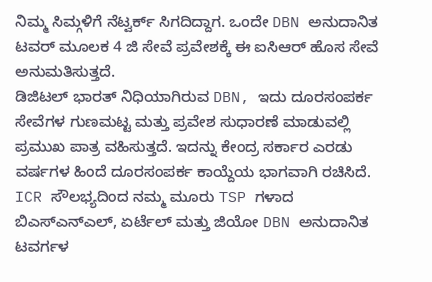ನಿಮ್ಮ ಸಿಮ್ಗಳಿಗೆ ನೆಟ್ವರ್ಕ್ ಸಿಗದಿದ್ದಾಗ. ಒಂದೇ DBN ಅನುದಾನಿತ ಟವರ್ ಮೂಲಕ 4 ಜಿ ಸೇವೆ ಪ್ರವೇಶಕ್ಕೆ ಈ ಐಸಿಆರ್ ಹೊಸ ಸೇವೆ ಅನುಮತಿಸುತ್ತದೆ.
ಡಿಜಿಟಲ್ ಭಾರತ್ ನಿಧಿಯಾಗಿರುವ DBN, ಇದು ದೂರಸಂಪರ್ಕ ಸೇವೆಗಳ ಗುಣಮಟ್ಟ ಮತ್ತು ಪ್ರವೇಶ ಸುಧಾರಣೆ ಮಾಡುವಲ್ಲಿ ಪ್ರಮುಖ ಪಾತ್ರ ವಹಿಸುತ್ತದೆ. ಇದನ್ನು ಕೇಂದ್ರ ಸರ್ಕಾರ ಎರಡು ವರ್ಷಗಳ ಹಿಂದೆ ದೂರಸಂಪರ್ಕ ಕಾಯ್ದೆಯ ಭಾಗವಾಗಿ ರಚಿಸಿದೆ.
ICR ಸೌಲಭ್ಯದಿಂದ ನಮ್ಮ ಮೂರು TSP ಗಳಾದ ಬಿಎಸ್ಎನ್ಎಲ್, ಏರ್ಟೆಲ್ ಮತ್ತು ಜಿಯೋ DBN ಅನುದಾನಿತ ಟವರ್ಗಳ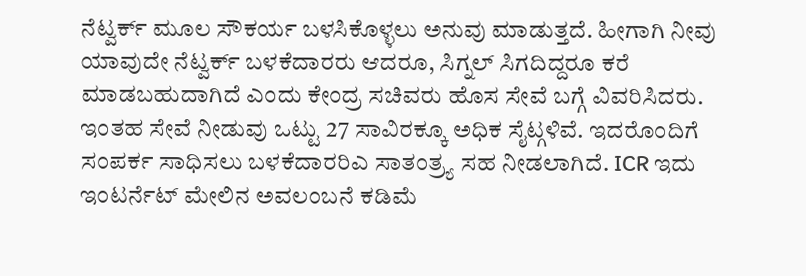ನೆಟ್ವರ್ಕ್ ಮೂಲ ಸೌಕರ್ಯ ಬಳಸಿಕೊಳ್ಳಲು ಅನುವು ಮಾಡುತ್ತದೆ. ಹೀಗಾಗಿ ನೀವು ಯಾವುದೇ ನೆಟ್ವರ್ಕ್ ಬಳಕೆದಾರರು ಆದರೂ, ಸಿಗ್ನಲ್ ಸಿಗದಿದ್ದರೂ ಕರೆ ಮಾಡಬಹುದಾಗಿದೆ ಎಂದು ಕೇಂದ್ರ ಸಚಿವರು ಹೊಸ ಸೇವೆ ಬಗ್ಗೆ ವಿವರಿಸಿದರು.
ಇಂತಹ ಸೇವೆ ನೀಡುವು ಒಟ್ಟು 27 ಸಾವಿರಕ್ಕೂ ಅಧಿಕ ಸೈಟ್ಗಳಿವೆ. ಇದರೊಂದಿಗೆ ಸಂಪರ್ಕ ಸಾಧಿಸಲು ಬಳಕೆದಾರರಿಎ ಸಾತಂತ್ರ್ಯ ಸಹ ನೀಡಲಾಗಿದೆ. ICR ಇದು ಇಂಟರ್ನೆಟ್ ಮೇಲಿನ ಅವಲಂಬನೆ ಕಡಿಮೆ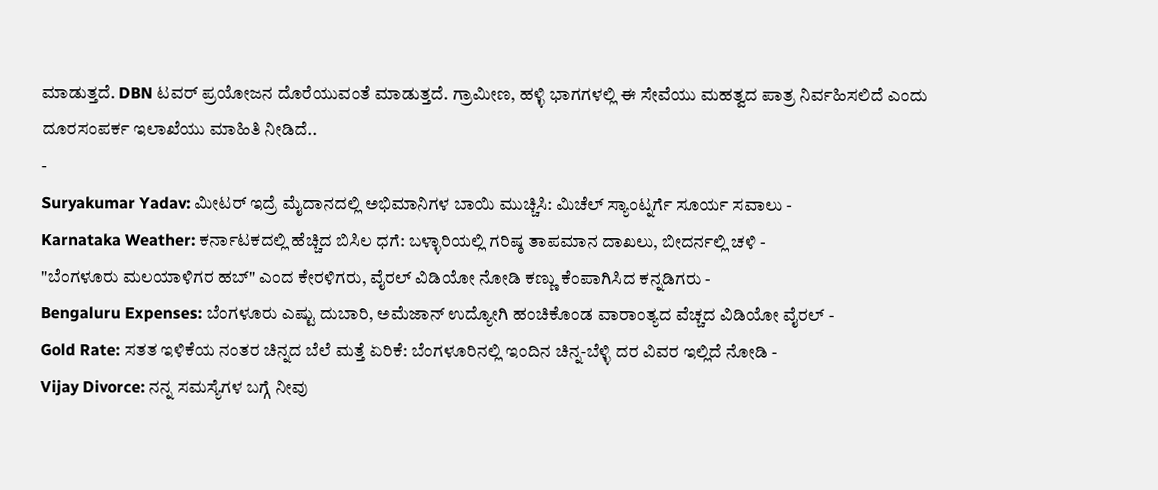ಮಾಡುತ್ತದೆ. DBN ಟವರ್ ಪ್ರಯೋಜನ ದೊರೆಯುವಂತೆ ಮಾಡುತ್ತದೆ. ಗ್ರಾಮೀಣ, ಹಳ್ಳಿ ಭಾಗಗಳಲ್ಲಿ ಈ ಸೇವೆಯು ಮಹತ್ವದ ಪಾತ್ರ ನಿರ್ವಹಿಸಲಿದೆ ಎಂದು ದೂರಸಂಪರ್ಕ ಇಲಾಖೆಯು ಮಾಹಿತಿ ನೀಡಿದೆ..
-
Suryakumar Yadav: ಮೀಟರ್ ಇದ್ರೆ ಮೈದಾನದಲ್ಲಿ ಅಭಿಮಾನಿಗಳ ಬಾಯಿ ಮುಚ್ಚಿಸಿ: ಮಿಚೆಲ್ ಸ್ಯಾಂಟ್ನರ್ಗೆ ಸೂರ್ಯ ಸವಾಲು -
Karnataka Weather: ಕರ್ನಾಟಕದಲ್ಲಿ ಹೆಚ್ಚಿದ ಬಿಸಿಲ ಧಗೆ: ಬಳ್ಳಾರಿಯಲ್ಲಿ ಗರಿಷ್ಠ ತಾಪಮಾನ ದಾಖಲು, ಬೀದರ್ನಲ್ಲಿ ಚಳಿ -
"ಬೆಂಗಳೂರು ಮಲಯಾಳಿಗರ ಹಬ್" ಎಂದ ಕೇರಳಿಗರು, ವೈರಲ್ ವಿಡಿಯೋ ನೋಡಿ ಕಣ್ಣು ಕೆಂಪಾಗಿಸಿದ ಕನ್ನಡಿಗರು -
Bengaluru Expenses: ಬೆಂಗಳೂರು ಎಷ್ಟು ದುಬಾರಿ, ಅಮೆಜಾನ್ ಉದ್ಯೋಗಿ ಹಂಚಿಕೊಂಡ ವಾರಾಂತ್ಯದ ವೆಚ್ಚದ ವಿಡಿಯೋ ವೈರಲ್ -
Gold Rate: ಸತತ ಇಳಿಕೆಯ ನಂತರ ಚಿನ್ನದ ಬೆಲೆ ಮತ್ತೆ ಏರಿಕೆ: ಬೆಂಗಳೂರಿನಲ್ಲಿ ಇಂದಿನ ಚಿನ್ನ-ಬೆಳ್ಳಿ ದರ ವಿವರ ಇಲ್ಲಿದೆ ನೋಡಿ -
Vijay Divorce: ನನ್ನ ಸಮಸ್ಯೆಗಳ ಬಗ್ಗೆ ನೀವು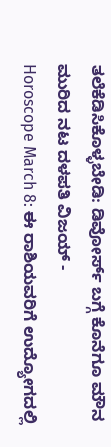ತಲೆಕೆಡಿಸಿಕೊಳ್ಳಬೇಡಿ: ಡಿವೋರ್ಸ್ ಬಗ್ಗೆ ಕೊನೆಗೂ ಮೌನ ಮುರಿದ ನಟ ದಳಪತಿ ವಿಜಯ್ -
Horoscope March 8: ಈ ರಾಶಿಯವರಿಗೆ ಉದ್ಯೋಗದಲ್ಲಿ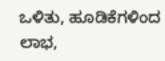ಒಳಿತು, ಹೂಡಿಕೆಗಳಿಂದ ಲಾಭ,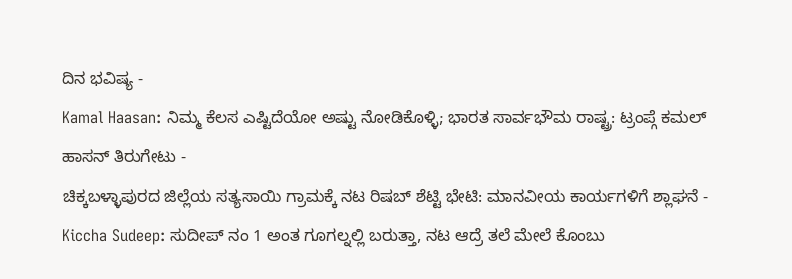ದಿನ ಭವಿಷ್ಯ -
Kamal Haasan: ನಿಮ್ಮ ಕೆಲಸ ಎಷ್ಟಿದೆಯೋ ಅಷ್ಟು ನೋಡಿಕೊಳ್ಳಿ; ಭಾರತ ಸಾರ್ವಭೌಮ ರಾಷ್ಟ್ರ: ಟ್ರಂಪ್ಗೆ ಕಮಲ್ ಹಾಸನ್ ತಿರುಗೇಟು -
ಚಿಕ್ಕಬಳ್ಳಾಪುರದ ಜಿಲ್ಲೆಯ ಸತ್ಯಸಾಯಿ ಗ್ರಾಮಕ್ಕೆ ನಟ ರಿಷಬ್ ಶೆಟ್ಟಿ ಭೇಟಿ: ಮಾನವೀಯ ಕಾರ್ಯಗಳಿಗೆ ಶ್ಲಾಘನೆ -
Kiccha Sudeep: ಸುದೀಪ್ ನಂ 1 ಅಂತ ಗೂಗಲ್ನಲ್ಲಿ ಬರುತ್ತಾ, ನಟ ಆದ್ರೆ ತಲೆ ಮೇಲೆ ಕೊಂಬು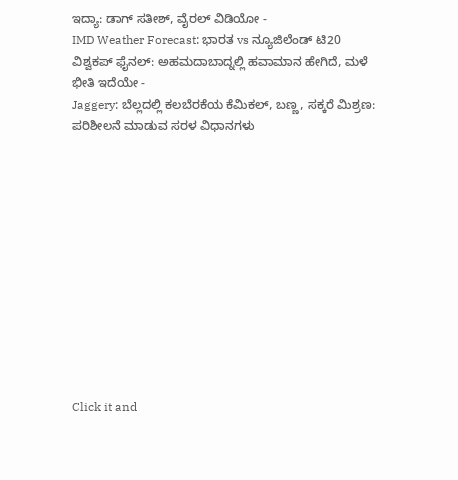ಇದ್ಯಾ: ಡಾಗ್ ಸತೀಶ್, ವೈರಲ್ ವಿಡಿಯೋ -
IMD Weather Forecast: ಭಾರತ vs ನ್ಯೂಜಿಲೆಂಡ್ ಟಿ20 ವಿಶ್ವಕಪ್ ಫೈನಲ್: ಅಹಮದಾಬಾದ್ನಲ್ಲಿ ಹವಾಮಾನ ಹೇಗಿದೆ, ಮಳೆ ಭೀತಿ ಇದೆಯೇ -
Jaggery: ಬೆಲ್ಲದಲ್ಲಿ ಕಲಬೆರಕೆಯ ಕೆಮಿಕಲ್, ಬಣ್ಣ, ಸಕ್ಕರೆ ಮಿಶ್ರಣ: ಪರಿಶೀಲನೆ ಮಾಡುವ ಸರಳ ವಿಧಾನಗಳು












Click it and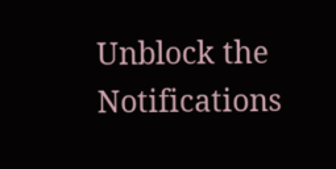Unblock the Notifications